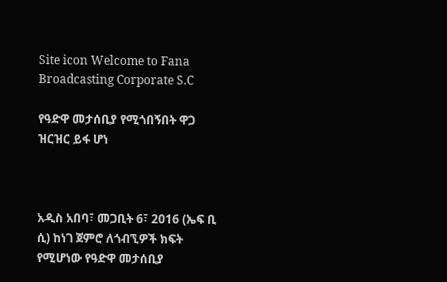Site icon Welcome to Fana Broadcasting Corporate S.C

የዓድዋ መታሰቢያ የሚጎበኝበት ዋጋ ዝርዝር ይፋ ሆነ



አዲስ አበባ፣ መጋቢት 6፣ 2016 (ኤፍ ቢ ሲ) ከነገ ጀምሮ ለጎብኚዎች ክፍት የሚሆነው የዓድዋ መታሰቢያ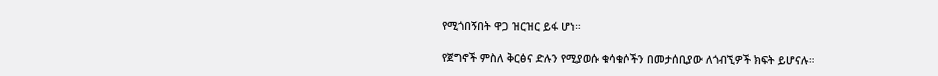የሚጎበኝበት ዋጋ ዝርዝር ይፋ ሆነ።

የጀግኖች ምስለ ቅርፅና ድሉን የሚያወሱ ቁሳቁሶችን በመታሰቢያው ለጎብኚዎች ክፍት ይሆናሉ።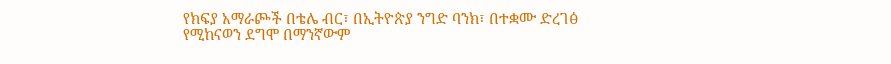የክፍያ አማራጮች በቴሌ ብር፣ በኢትዮጵያ ንግድ ባንክ፣ በተቋሙ ድረገፅ የሚከናወን ደግሞ በማንኛውም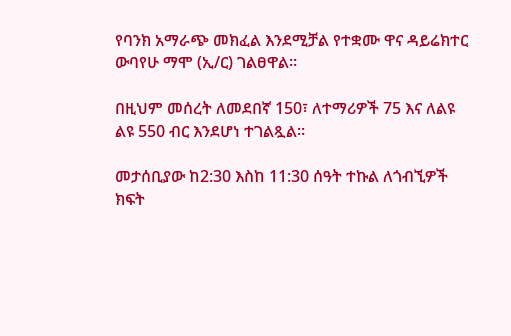የባንክ አማራጭ መክፈል እንደሚቻል የተቋሙ ዋና ዳይሬክተር ውባየሁ ማሞ (ኢ/ር) ገልፀዋል።

በዚህም መሰረት ለመደበኛ 150፣ ለተማሪዎች 75 እና ለልዩ ልዩ 550 ብር እንደሆነ ተገልጿል።

መታሰቢያው ከ2:30 እስከ 11:30 ሰዓት ተኩል ለጎብኚዎች ክፍት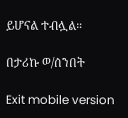ይሆናል ተብሏል።

በታሪኩ ወ/ሰንበት

Exit mobile version